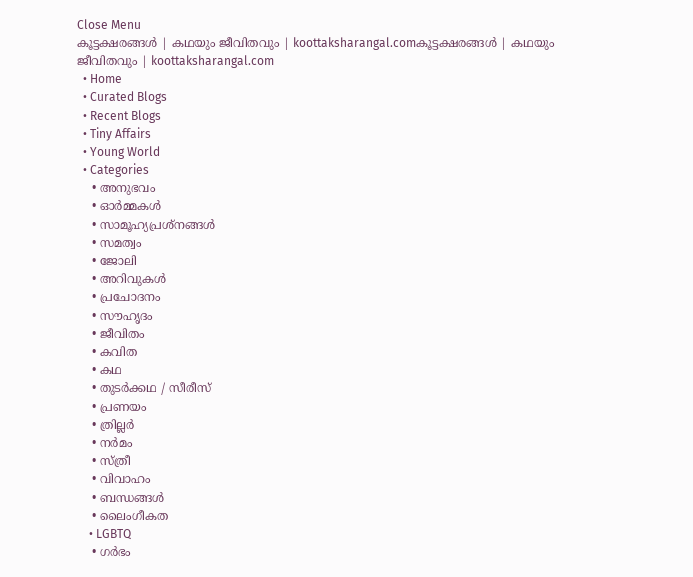Close Menu
കൂട്ടക്ഷരങ്ങൾ | കഥയും ജീവിതവും | koottaksharangal.comകൂട്ടക്ഷരങ്ങൾ | കഥയും ജീവിതവും | koottaksharangal.com
  • Home
  • Curated Blogs
  • Recent Blogs
  • Tiny Affairs
  • Young World
  • Categories
    • അനുഭവം
    • ഓർമ്മകൾ
    • സാമൂഹ്യപ്രശ്നങ്ങൾ
    • സമത്വം
    • ജോലി
    • അറിവുകൾ
    • പ്രചോദനം
    • സൗഹൃദം
    • ജീവിതം
    • കവിത
    • കഥ
    • തുടർക്കഥ / സീരീസ്
    • പ്രണയം
    • ത്രില്ലർ
    • നര്‍മം
    • സ്ത്രീ
    • വിവാഹം
    • ബന്ധങ്ങൾ
    • ലൈംഗീകത
    • LGBTQ
    • ഗർഭം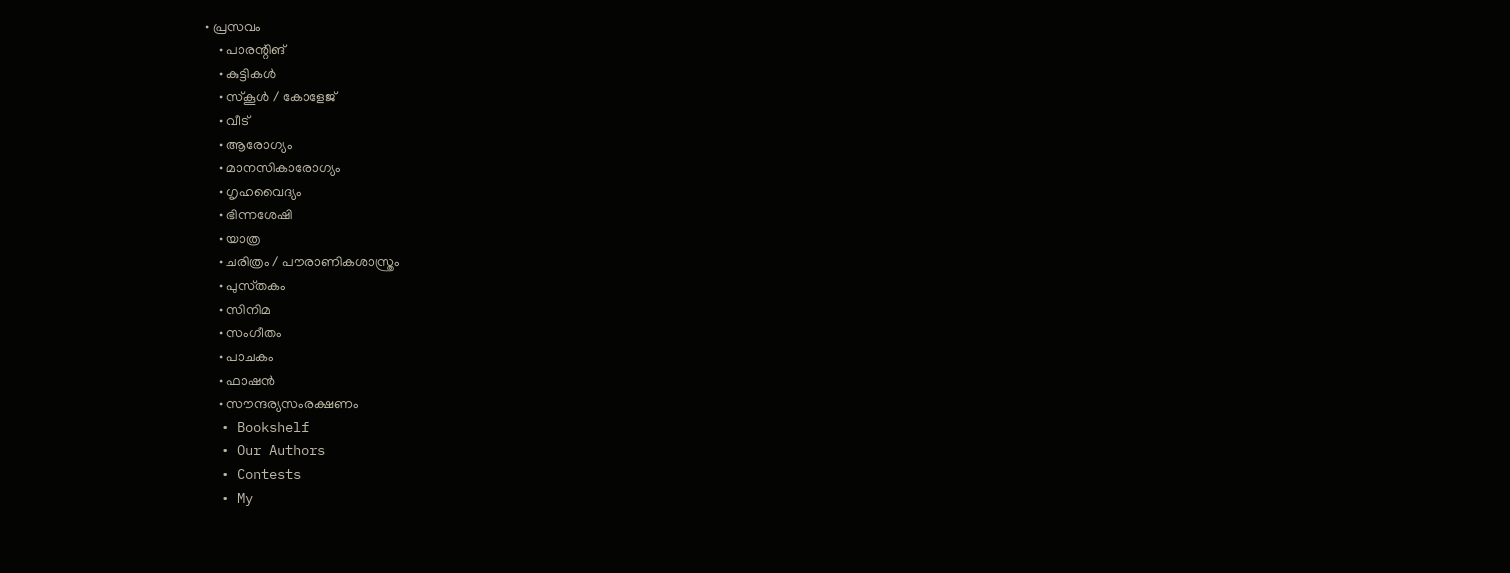• പ്രസവം
    • പാരന്റിങ്
    • കുട്ടികൾ
    • സ്‌കൂൾ / കോളേജ്
    • വീട്
    • ആരോഗ്യം
    • മാനസികാരോഗ്യം
    • ഗൃഹവൈദ്യം
    • ഭിന്നശേഷി
    • യാത്ര
    • ചരിത്രം / പൗരാണികശാസ്ത്രം
    • പുസ്‌തകം
    • സിനിമ
    • സംഗീതം
    • പാചകം
    • ഫാഷൻ
    • സൗന്ദര്യസംരക്ഷണം
  • Bookshelf
  • Our Authors
  • Contests
  • My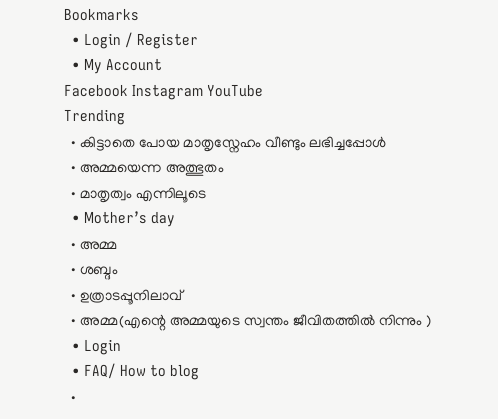Bookmarks
  • Login / Register
  • My Account
Facebook Instagram YouTube
Trending
  • കിട്ടാതെ പോയ മാതൃസ്നേഹം വീണ്ടും ലഭിച്ചപ്പോൾ
  • അമ്മയെന്ന അത്ഭുതം
  • മാതൃത്വം എന്നിലൂടെ
  • Mother’s day
  • അമ്മ
  • ശബ്ദം
  • ഉത്രാടപ്പൂനിലാവ്
  • അമ്മ(എന്റെ അമ്മയുടെ സ്വന്തം ജീവിതത്തിൽ നിന്നും )
  • Login
  • FAQ/ How to blog
  •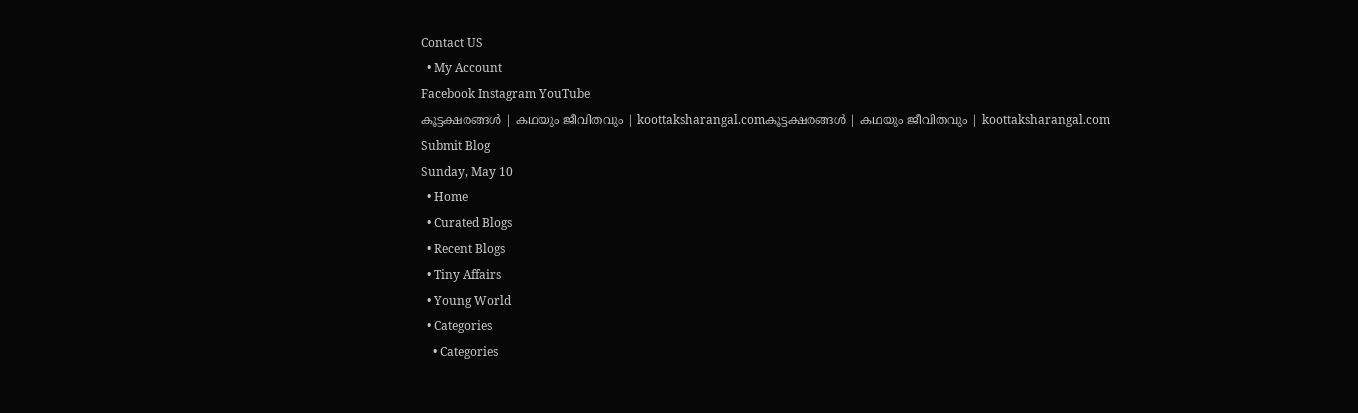Contact US
  • My Account
Facebook Instagram YouTube
കൂട്ടക്ഷരങ്ങൾ | കഥയും ജീവിതവും | koottaksharangal.comകൂട്ടക്ഷരങ്ങൾ | കഥയും ജീവിതവും | koottaksharangal.com
Submit Blog
Sunday, May 10
  • Home
  • Curated Blogs
  • Recent Blogs
  • Tiny Affairs
  • Young World
  • Categories
    • Categories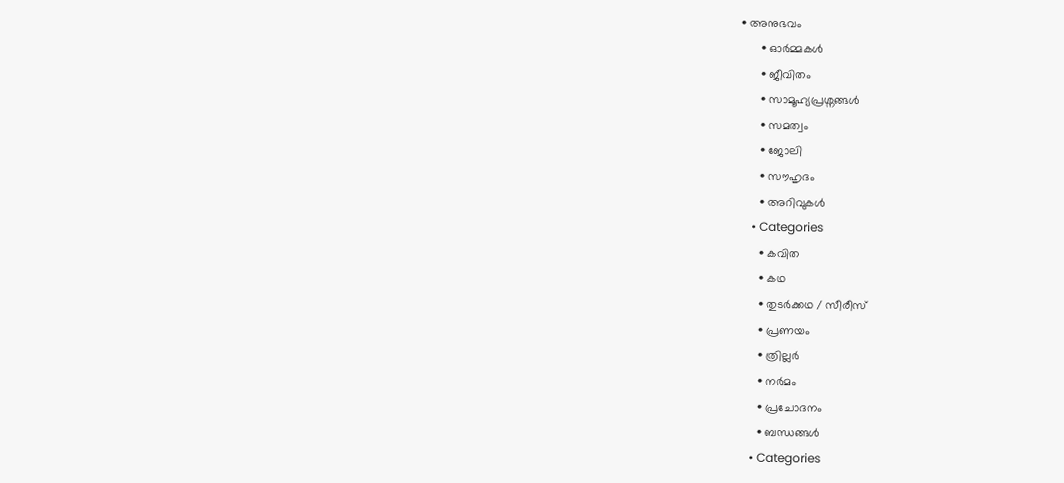• അനുഭവം
      • ഓർമ്മകൾ
      • ജീവിതം
      • സാമൂഹ്യപ്രശ്നങ്ങൾ
      • സമത്വം
      • ജോലി
      • സൗഹൃദം
      • അറിവുകൾ
    • Categories
      • കവിത
      • കഥ
      • തുടർക്കഥ / സീരീസ്
      • പ്രണയം
      • ത്രില്ലർ
      • നര്‍മം
      • പ്രചോദനം
      • ബന്ധങ്ങൾ
    • Categories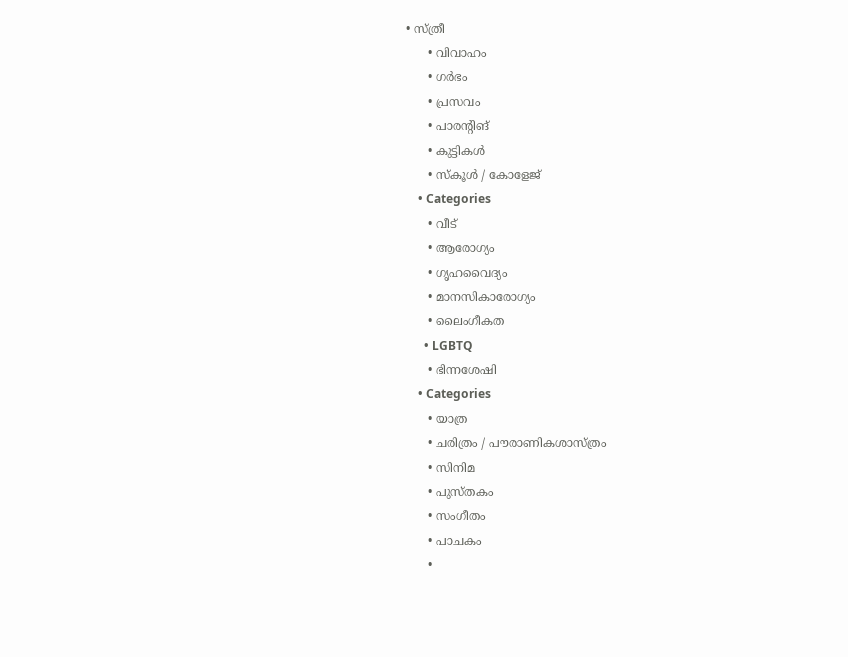• സ്ത്രീ
      • വിവാഹം
      • ഗർഭം
      • പ്രസവം
      • പാരന്റിങ്
      • കുട്ടികൾ
      • സ്‌കൂൾ / കോളേജ്
    • Categories
      • വീട്
      • ആരോഗ്യം
      • ഗൃഹവൈദ്യം
      • മാനസികാരോഗ്യം
      • ലൈംഗീകത
      • LGBTQ
      • ഭിന്നശേഷി
    • Categories
      • യാത്ര
      • ചരിത്രം / പൗരാണികശാസ്ത്രം
      • സിനിമ
      • പുസ്‌തകം
      • സംഗീതം
      • പാചകം
      •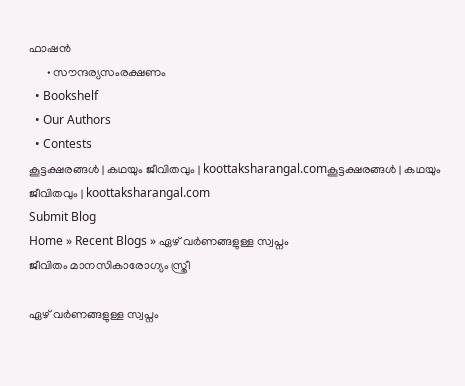ഫാഷൻ
      • സൗന്ദര്യസംരക്ഷണം
  • Bookshelf
  • Our Authors
  • Contests
കൂട്ടക്ഷരങ്ങൾ | കഥയും ജീവിതവും | koottaksharangal.comകൂട്ടക്ഷരങ്ങൾ | കഥയും ജീവിതവും | koottaksharangal.com
Submit Blog
Home » Recent Blogs » ഏഴ് വർണങ്ങളുള്ള സ്വപ്നം
ജീവിതം മാനസികാരോഗ്യം സ്ത്രീ

ഏഴ് വർണങ്ങളുള്ള സ്വപ്നം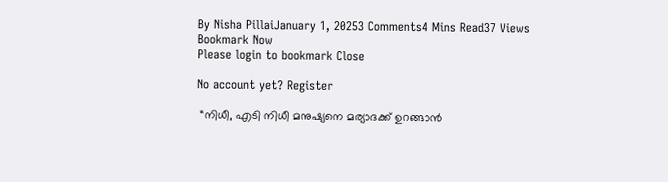By Nisha PillaiJanuary 1, 20253 Comments4 Mins Read37 Views
Bookmark Now
Please login to bookmark Close

No account yet? Register

 “നിധീ, എടി നിധീ മനുഷ്യനെ മര്യാദക്ക് ഉറങ്ങാൻ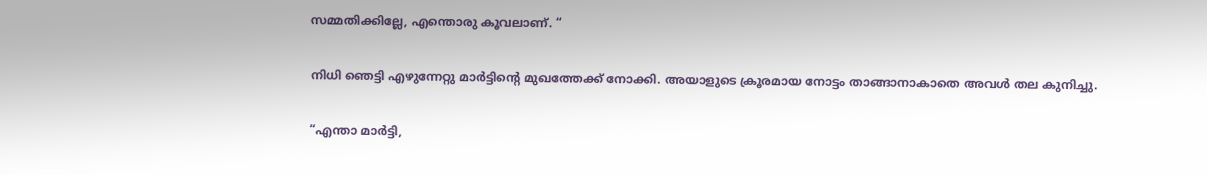സമ്മതിക്കില്ലേ, എന്തൊരു കൂവലാണ്. “

നിധി ഞെട്ടി എഴുന്നേറ്റു മാർട്ടിന്റെ മുഖത്തേക്ക് നോക്കി. അയാളുടെ ക്രൂരമായ നോട്ടം താങ്ങാനാകാതെ അവൾ തല കുനിച്ചു.

“എന്താ മാർട്ടി,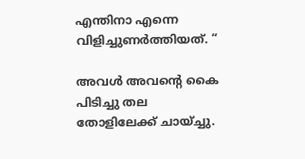എന്തിനാ എന്നെ വിളിച്ചുണർത്തിയത്. “

അവൾ അവന്റെ കൈ പിടിച്ചു തല തോളിലേക്ക് ചായ്ച്ചു.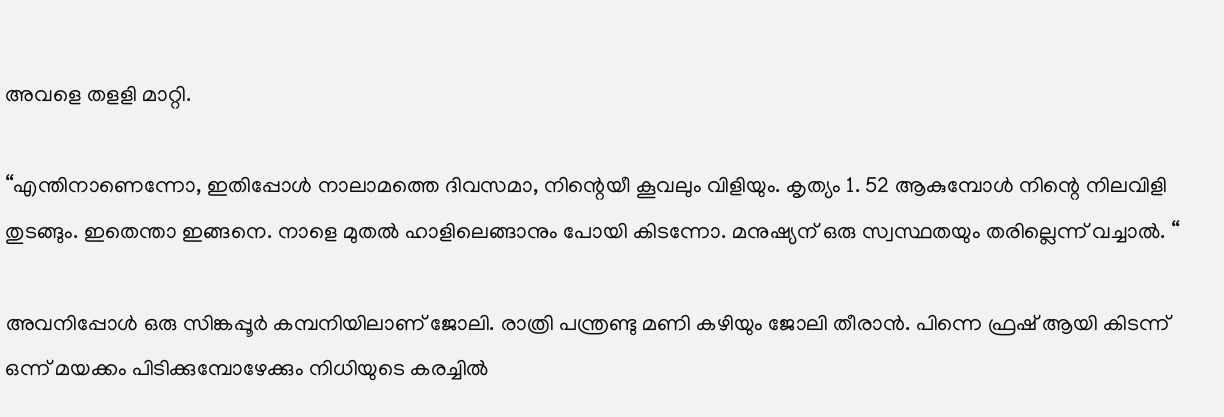അവളെ തളളി മാറ്റി.

“എന്തിനാണെന്നോ, ഇതിപ്പോൾ നാലാമത്തെ ദിവസമാ, നിന്റെയീ കൂവലും വിളിയും. കൃത്യം 1. 52 ആകുമ്പോൾ നിന്റെ നിലവിളി തുടങ്ങും. ഇതെന്താ ഇങ്ങനെ. നാളെ മുതൽ ഹാളിലെങ്ങാനും പോയി കിടന്നോ. മനുഷ്യന് ഒരു സ്വസ്ഥതയും തരില്ലെന്ന് വച്ചാൽ. “

അവനിപ്പോൾ ഒരു സിങ്കപ്പൂർ കമ്പനിയിലാണ് ജോലി. രാത്രി പന്ത്രണ്ടു മണി കഴിയും ജോലി തീരാൻ. പിന്നെ ഫ്രഷ് ആയി കിടന്ന് ഒന്ന് മയക്കം പിടിക്കുമ്പോഴേക്കും നിധിയുടെ കരച്ചിൽ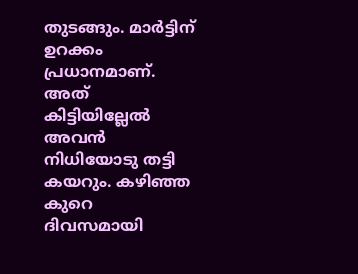തുടങ്ങും. മാർട്ടിന് ഉറക്കം പ്രധാനമാണ്. അത് കിട്ടിയില്ലേൽ അവൻ നിധിയോടു തട്ടി കയറും. കഴിഞ്ഞ കുറെ ദിവസമായി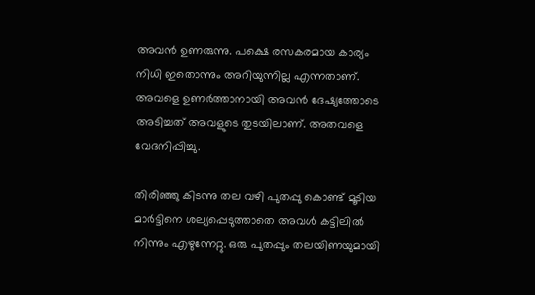അവൻ ഉണരുന്നു. പക്ഷെ രസകരമായ കാര്യം നിധി ഇതൊന്നും അറിയുന്നില്ല എന്നതാണ്. അവളെ ഉണർത്താനായി അവൻ ദേഷ്യത്തോടെ അടിച്ചത് അവളുടെ തുടയിലാണ്. അതവളെ വേദനിപ്പിച്ചു.

തിരിഞ്ഞു കിടന്നു തല വഴി പുതപ്പു കൊണ്ട് മൂടിയ മാർട്ടിനെ ശല്യപ്പെടുത്താതെ അവൾ കട്ടിലിൽ നിന്നും എഴുന്നേറ്റു. ഒരു പുതപ്പും തലയിണയുമായി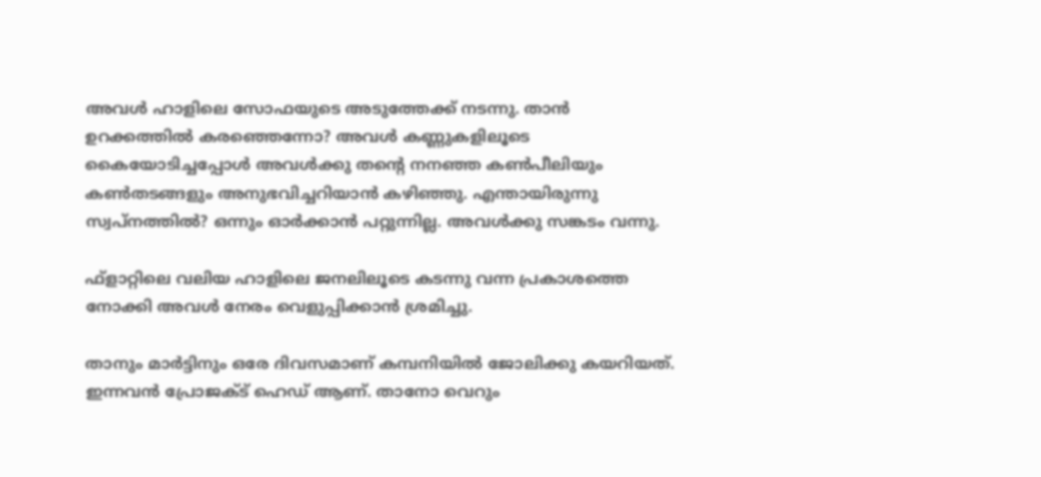അവൾ ഹാളിലെ സോഫയുടെ അടുത്തേക്ക് നടന്നു. താൻ ഉറക്കത്തിൽ കരഞ്ഞെന്നോ? അവൾ കണ്ണുകളിലൂടെ കൈയോടിച്ചപ്പോൾ അവൾക്കു തന്റെ നനഞ്ഞ കൺപീലിയും കൺതടങ്ങളും അനുഭവിച്ചറിയാൻ കഴിഞ്ഞു. എന്തായിരുന്നു സ്വപ്നത്തിൽ? ഒന്നും ഓർക്കാൻ പറ്റുന്നില്ല. അവൾക്കു സങ്കടം വന്നു.

ഫ്ളാറ്റിലെ വലിയ ഹാളിലെ ജനലിലൂടെ കടന്നു വന്ന പ്രകാശത്തെ നോക്കി അവൾ നേരം വെളുപ്പിക്കാൻ ശ്രമിച്ചു.

താനും മാർട്ടിനും ഒരേ ദിവസമാണ് കമ്പനിയിൽ ജോലിക്കു കയറിയത്. ഇന്നവൻ പ്രോജക്ട് ഹെഡ് ആണ്. താനോ വെറും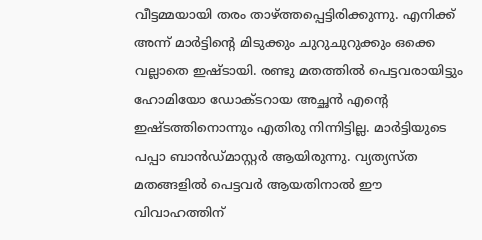വീട്ടമ്മയായി തരം താഴ്ത്തപ്പെട്ടിരിക്കുന്നു. എനിക്ക് അന്ന് മാർട്ടിന്റെ മിടുക്കും ചുറുചുറുക്കും ഒക്കെ വല്ലാതെ ഇഷ്ടായി. രണ്ടു മതത്തിൽ പെട്ടവരായിട്ടും ഹോമിയോ ഡോക്ടറായ അച്ഛൻ എന്റെ ഇഷ്ടത്തിനൊന്നും എതിരു നിന്നിട്ടില്ല. മാർട്ടിയുടെ പപ്പാ ബാൻഡ്‌മാസ്റ്റർ ആയിരുന്നു. വ്യത്യസ്ത മതങ്ങളിൽ പെട്ടവർ ആയതിനാൽ ഈ വിവാഹത്തിന്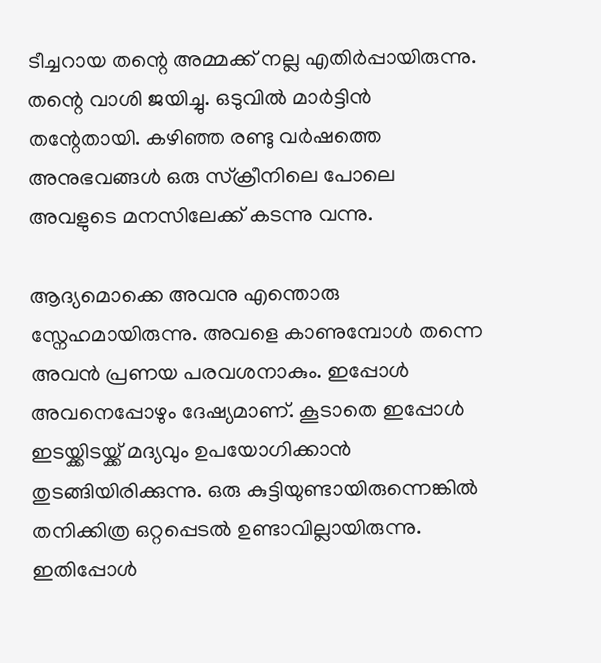ടീച്ചറായ തന്റെ അമ്മക്ക് നല്ല എതിർപ്പായിരുന്നു. തന്റെ വാശി ജയിച്ചു. ഒടുവിൽ മാർട്ടിൻ തന്റേതായി. കഴിഞ്ഞ രണ്ടു വർഷത്തെ അനുഭവങ്ങൾ ഒരു സ്ക്രീനിലെ പോലെ അവളുടെ മനസിലേക്ക് കടന്നു വന്നു.

ആദ്യമൊക്കെ അവനു എന്തൊരു സ്നേഹമായിരുന്നു. അവളെ കാണുമ്പോൾ തന്നെ അവൻ പ്രണയ പരവശനാകും. ഇപ്പോൾ അവനെപ്പോഴും ദേഷ്യമാണ്. കൂടാതെ ഇപ്പോൾ ഇടയ്ക്കിടയ്ക്ക് മദ്യവും ഉപയോഗിക്കാൻ തുടങ്ങിയിരിക്കുന്നു. ഒരു കുട്ടിയുണ്ടായിരുന്നെങ്കിൽ തനിക്കിത്ര ഒറ്റപ്പെടൽ ഉണ്ടാവില്ലായിരുന്നു. ഇതിപ്പോൾ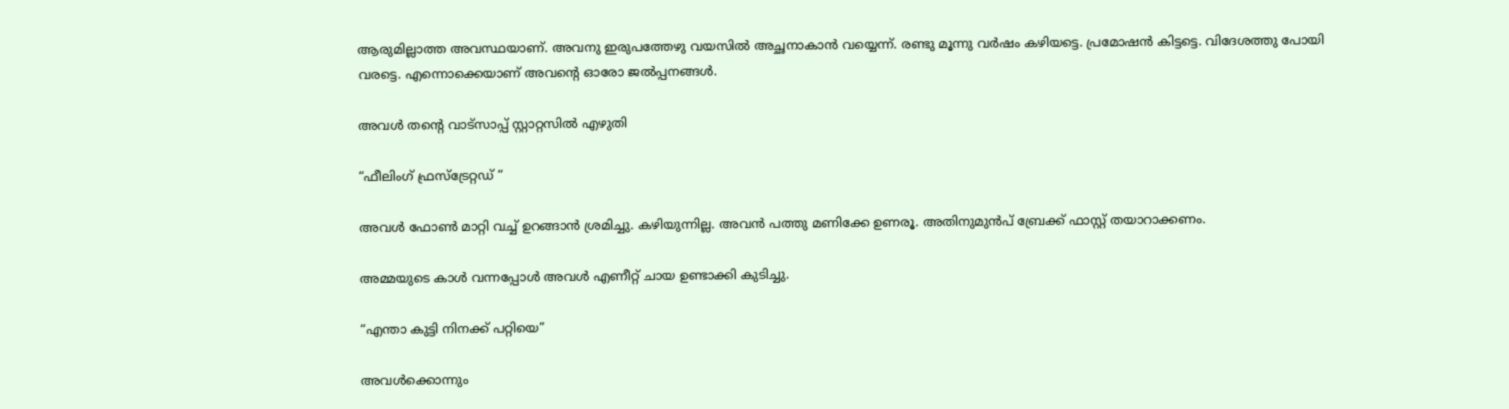ആരുമില്ലാത്ത അവസ്ഥയാണ്. അവനു ഇരുപത്തേഴു വയസിൽ അച്ഛനാകാൻ വയ്യെന്ന്. രണ്ടു മൂന്നു വർഷം കഴിയട്ടെ. പ്രമോഷൻ കിട്ടട്ടെ. വിദേശത്തു പോയി വരട്ടെ. എന്നൊക്കെയാണ് അവന്റെ ഓരോ ജൽപ്പനങ്ങൾ.

അവൾ തന്റെ വാട്സാപ്പ് സ്റ്റാറ്റസിൽ എഴുതി

“ഫീലിംഗ് ഫ്രസ്‌ട്രേറ്റഡ് “

അവൾ ഫോൺ മാറ്റി വച്ച് ഉറങ്ങാൻ ശ്രമിച്ചു. കഴിയുന്നില്ല. അവൻ പത്തു മണിക്കേ ഉണരൂ. അതിനുമുൻപ് ബ്രേക്ക് ഫാസ്റ്റ് തയാറാക്കണം.

അമ്മയുടെ കാൾ വന്നപ്പോൾ അവൾ എണീറ്റ് ചായ ഉണ്ടാക്കി കുടിച്ചു.

“എന്താ കുട്ടി നിനക്ക് പറ്റിയെ”

അവൾക്കൊന്നും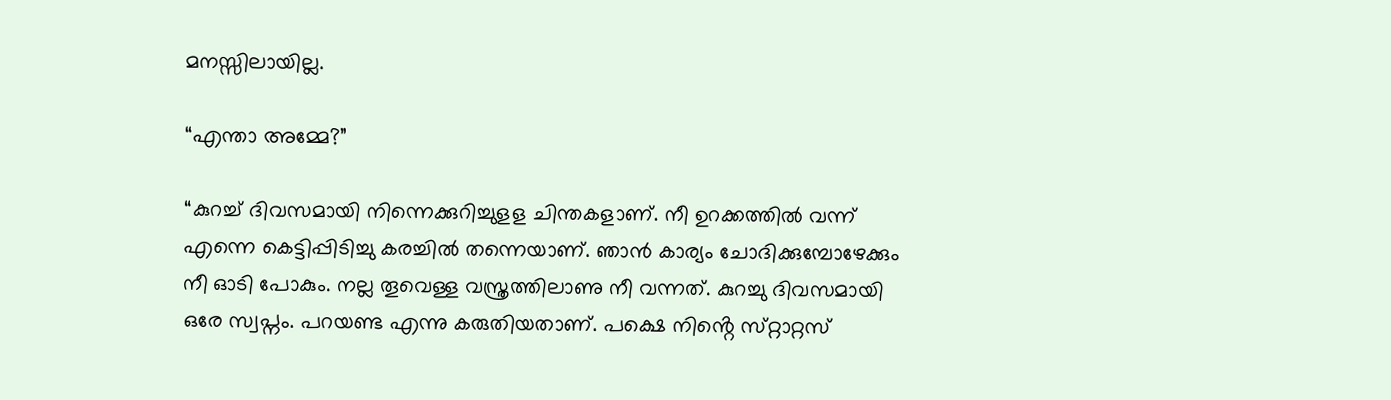മനസ്സിലായില്ല.

“എന്താ അമ്മേ?”

“കുറച്ച് ദിവസമായി നിന്നെക്കുറിച്ചുളള ചിന്തകളാണ്. നീ ഉറക്കത്തിൽ വന്ന് എന്നെ കെട്ടിപ്പിടിച്ചു കരച്ചിൽ തന്നെയാണ്. ഞാൻ കാര്യം ചോദിക്കുമ്പോഴേക്കും നീ ഓടി പോകും. നല്ല തൂവെള്ള വസ്ത്രത്തിലാണു നീ വന്നത്. കുറച്ചു ദിവസമായി ഒരേ സ്വപ്നം. പറയണ്ട എന്നു കരുതിയതാണ്. പക്ഷെ നിൻ്റെ സ്‍റ്റാറ്റസ്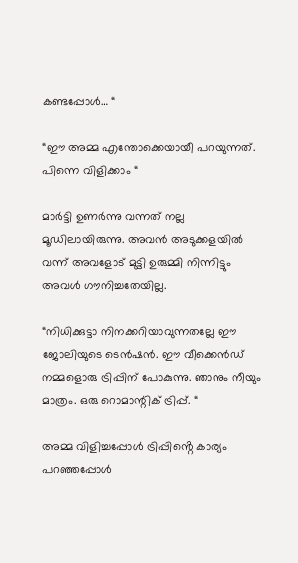കണ്ടപ്പോൾ… “

“ഈ അമ്മ എന്തോക്കെയായീ പറയുന്നത്. പിന്നെ വിളിക്കാം “

മാർട്ടി ഉണർന്നു വന്നത് നല്ല മൂഡിലായിരുന്നു. അവൻ അടുക്കളയിൽ വന്ന് അവളോട് മുട്ടി ഉരുമ്മി നിന്നിട്ടും അവൾ ഗൗനിച്ചതേയില്ല.

“നിധിക്കുട്ടാ നിനക്കറിയാവുന്നതല്ലേ ഈ ജോലിയുടെ ടെൻഷൻ. ഈ വീക്കെൻഡ് നമ്മളൊരു ട്രിപ്പിന് പോകുന്നു. ഞാനും നീയും മാത്രം. ഒരു റൊമാന്റിക് ട്രിപ്പ്. “

അമ്മ വിളിച്ചപ്പോൾ ട്രിപ്പിൻ്റെ കാര്യം പറഞ്ഞപ്പോൾ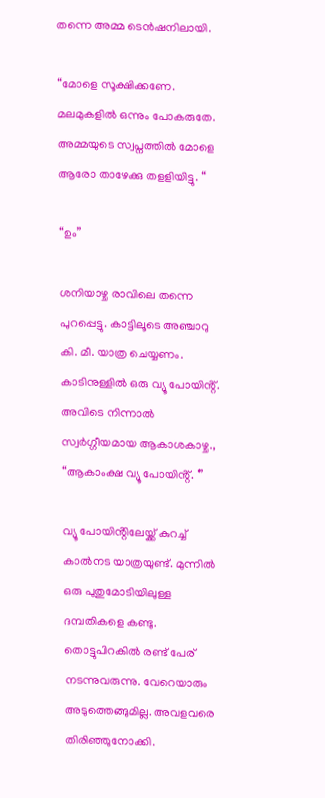തന്നെ അമ്മ ടെൻഷനിലായി.

“മോളെ സൂക്ഷിക്കണേ. മലമുകളിൽ ഒന്നും പോകരുതേ. അമ്മയുടെ സ്വപ്നത്തിൽ മോളെ ആരോ താഴേക്കു തളളിയിട്ടു. “

“ഉം”

ശനിയാഴ്ച രാവിലെ തന്നെ പുറപ്പെട്ടു. കാട്ടിലൂടെ അഞ്ചാറു കി. മീ. യാത്ര ചെയ്യണം. കാടിനുള്ളിൽ ഒരു വ്യൂ പോയിൻ്റ്. അവിടെ നിന്നാൽ സ്വർഗ്ഗീയമായ ആകാശകാഴ്ച., “ആകാംക്ഷ വ്യൂ പോയിൻ്റ്. ‘”

വ്യൂ പോയിൻ്റിലേയ്ക്ക് കുറച്ച് കാൽനട യാത്രയുണ്ട്. മുന്നിൽ ഒരു പുതുമോടിയിലുള്ള ദമ്പതികളെ കണ്ടു. തൊട്ടുപിറകിൽ രണ്ട് പേര് നടന്നുവരുന്നു. വേറെയാരും അടുത്തെങ്ങുമില്ല. അവളവരെ തിരിഞ്ഞുനോക്കി.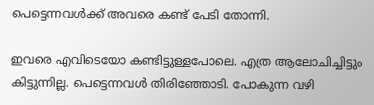പെട്ടെന്നവൾക്ക് അവരെ കണ്ട് പേടി തോന്നി.

ഇവരെ എവിടെയോ കണ്ടിട്ടുള്ളപോലെ. എത്ര ആലോചിച്ചിട്ടും കിട്ടുന്നില്ല. പെട്ടെന്നവൾ തിരിഞ്ഞോടി. പോകുന്ന വഴി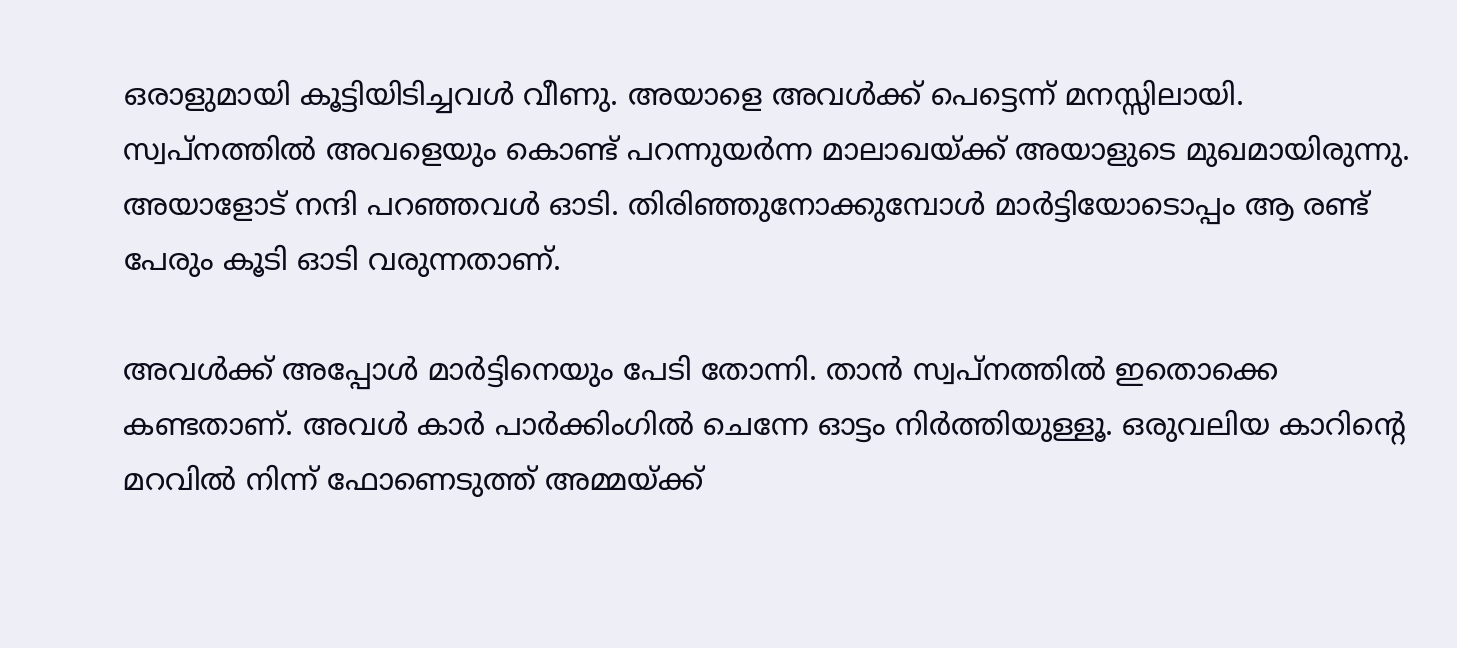ഒരാളുമായി കൂട്ടിയിടിച്ചവൾ വീണു. അയാളെ അവൾക്ക് പെട്ടെന്ന് മനസ്സിലായി. സ്വപ്നത്തിൽ അവളെയും കൊണ്ട് പറന്നുയർന്ന മാലാഖയ്ക്ക് അയാളുടെ മുഖമായിരുന്നു. അയാളോട് നന്ദി പറഞ്ഞവൾ ഓടി. തിരിഞ്ഞുനോക്കുമ്പോൾ മാർട്ടിയോടൊപ്പം ആ രണ്ട് പേരും കൂടി ഓടി വരുന്നതാണ്.

അവൾക്ക് അപ്പോൾ മാർട്ടിനെയും പേടി തോന്നി. താൻ സ്വപ്നത്തിൽ ഇതൊക്കെ കണ്ടതാണ്. അവൾ കാർ പാർക്കിംഗിൽ ചെന്നേ ഓട്ടം നിർത്തിയുള്ളൂ. ഒരുവലിയ കാറിൻ്റെ മറവിൽ നിന്ന് ഫോണെടുത്ത് അമ്മയ്ക്ക്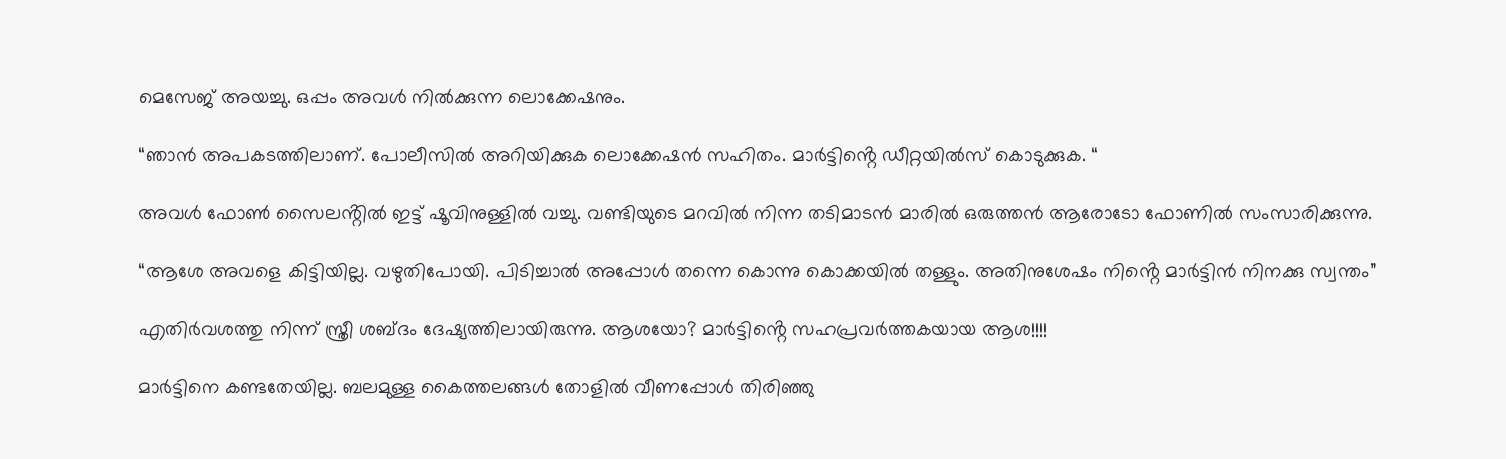മെസേജ് അയച്ചു. ഒപ്പം അവൾ നിൽക്കുന്ന ലൊക്കേഷനും.

“ഞാൻ അപകടത്തിലാണ്. പോലീസിൽ അറിയിക്കുക ലൊക്കേഷൻ സഹിതം. മാർട്ടിൻ്റെ ഡീറ്റയിൽസ് കൊടുക്കുക. “

അവൾ ഫോൺ സൈലൻ്റിൽ ഇട്ട് ഷൂവിനുള്ളിൽ വച്ചു. വണ്ടിയുടെ മറവിൽ നിന്ന തടിമാടൻ മാരിൽ ഒരുത്തൻ ആരോടോ ഫോണിൽ സംസാരിക്കുന്നു.

“ആശേ അവളെ കിട്ടിയില്ല. വഴുതിപോയി. പിടിച്ചാൽ അപ്പോൾ തന്നെ കൊന്നു കൊക്കയിൽ തള്ളും. അതിനുശേഷം നിൻ്റെ മാർട്ടിൻ നിനക്കു സ്വന്തം”

എതിർവശത്തു നിന്ന് സ്ത്രീ ശബ്ദം ദേഷ്യത്തിലായിരുന്നു. ആശയോ? മാർട്ടിൻ്റെ സഹപ്രവർത്തകയായ ആശ!!!!

മാർട്ടിനെ കണ്ടതേയില്ല. ബലമുള്ള കൈത്തലങ്ങൾ തോളിൽ വീണപ്പോൾ തിരിഞ്ഞു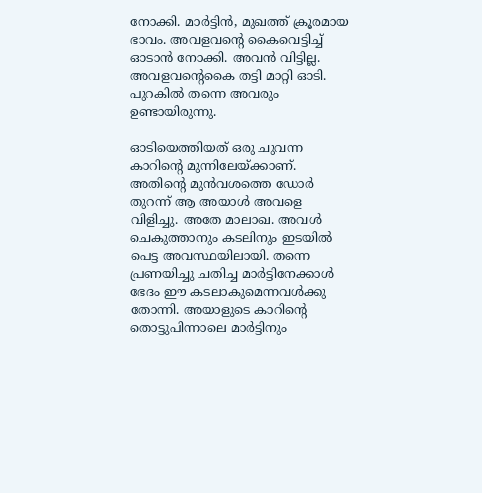നോക്കി. മാർട്ടിൻ, മുഖത്ത് ക്രൂരമായ ഭാവം. അവളവൻ്റെ കൈവെട്ടിച്ച് ഓടാൻ നോക്കി. അവൻ വിട്ടില്ല. അവളവൻ്റെകൈ തട്ടി മാറ്റി ഓടി. പുറകിൽ തന്നെ അവരും ഉണ്ടായിരുന്നു.

ഓടിയെത്തിയത് ഒരു ചുവന്ന കാറിൻ്റെ മുന്നിലേയ്ക്കാണ്. അതിന്റെ മുൻവശത്തെ ഡോർ തുറന്ന് ആ അയാൾ അവളെ വിളിച്ചു. അതേ മാലാഖ. അവൾ ചെകുത്താനും കടലിനും ഇടയിൽ പെട്ട അവസ്ഥയിലായി. തന്നെ പ്രണയിച്ചു ചതിച്ച മാർട്ടിനേക്കാൾ ഭേദം ഈ കടലാകുമെന്നവൾക്കു തോന്നി. അയാളുടെ കാറിൻ്റെ തൊട്ടുപിന്നാലെ മാർട്ടിനും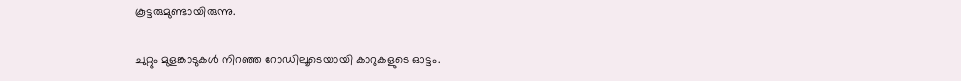കൂട്ടരുമുണ്ടായിരുന്നു.

ചുറ്റും മുളങ്കാടുകൾ നിറഞ്ഞ റോഡിലൂടെയായി കാറുകളുടെ ഓട്ടം.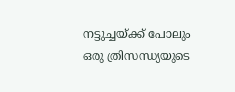നട്ടുച്ചയ്ക്ക് പോലും ഒരു ത്രിസന്ധ്യയുടെ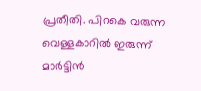പ്രതീതി. പിറകെ വരുന്ന വെള്ളകാറിൽ ഇരുന്ന് മാർട്ടിൻ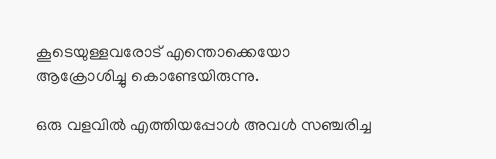കൂടെയുള്ളവരോട് എന്തൊക്കെയോ ആക്രോശിച്ചു കൊണ്ടേയിരുന്നു.

ഒരു വളവിൽ എത്തിയപ്പോൾ അവൾ സഞ്ചരിച്ച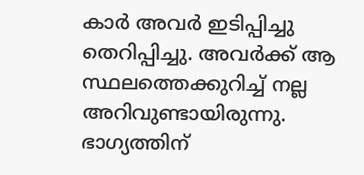കാർ അവർ ഇടിപ്പിച്ചു തെറിപ്പിച്ചു. അവർക്ക് ആ സ്ഥലത്തെക്കുറിച്ച് നല്ല അറിവുണ്ടായിരുന്നു. ഭാഗ്യത്തിന്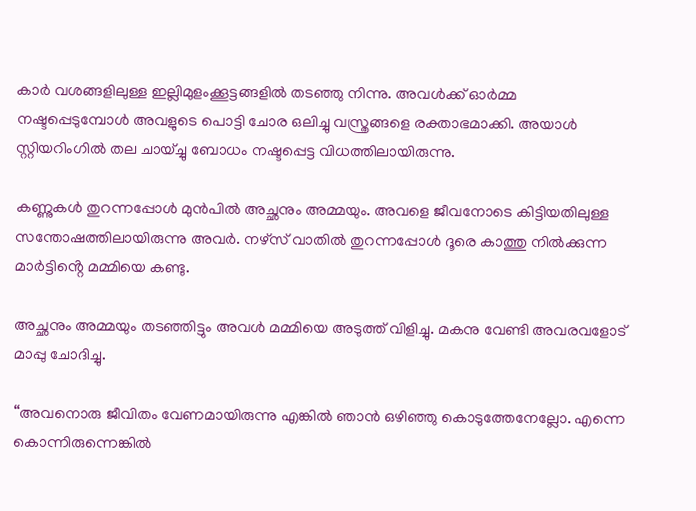കാർ വശങ്ങളിലുള്ള ഇല്ലിമുളംക്കൂട്ടങ്ങളിൽ തടഞ്ഞു നിന്നു. അവൾക്ക് ഓർമ്മ നഷ്ടപ്പെടുമ്പോൾ അവളുടെ പൊട്ടി ചോര ഒലിച്ചു വസ്ത്രങ്ങളെ രക്താഭമാക്കി. അയാൾ സ്റ്റിയറിംഗിൽ തല ചായ്ച്ചു ബോധം നഷ്ടപ്പെട്ട വിധത്തിലായിരുന്നു.

കണ്ണുകൾ തുറന്നപ്പോൾ മുൻപിൽ അച്ഛനും അമ്മയും. അവളെ ജീവനോടെ കിട്ടിയതിലുള്ള സന്തോഷത്തിലായിരുന്നു അവർ. നഴ്സ് വാതിൽ തുറന്നപ്പോൾ ദൂരെ കാത്തു നിൽക്കുന്ന മാർട്ടിൻ്റെ മമ്മിയെ കണ്ടു.

അച്ഛനും അമ്മയും തടഞ്ഞിട്ടും അവൾ മമ്മിയെ അടുത്ത് വിളിച്ചു. മകനു വേണ്ടി അവരവളോട് മാപ്പു ചോദിച്ചു.

“അവനൊരു ജീവിതം വേണമായിരുന്നു എങ്കിൽ ഞാൻ ഒഴിഞ്ഞു കൊടുത്തേനേല്ലോ. എന്നെ കൊന്നിരുന്നെങ്കിൽ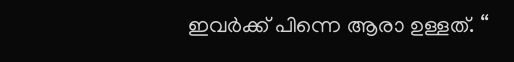ഇവർക്ക്‌ പിന്നെ ആരാ ഉള്ളത്. “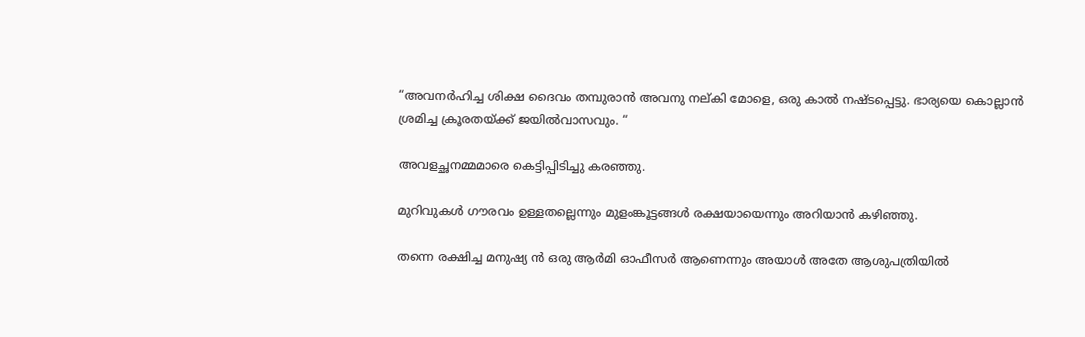“അവനർഹിച്ച ശിക്ഷ ദൈവം തമ്പുരാൻ അവനു നല്കി മോളെ, ഒരു കാൽ നഷ്ടപ്പെട്ടു. ഭാര്യയെ കൊല്ലാൻ ശ്രമിച്ച ക്രൂരതയ്ക്ക് ജയിൽവാസവും. “

അവളച്ഛനമ്മമാരെ കെട്ടിപ്പിടിച്ചു കരഞ്ഞു.

മുറിവുകൾ ഗൗരവം ഉള്ളതല്ലെന്നും മുളംങ്കൂട്ടങ്ങൾ രക്ഷയായെന്നും അറിയാൻ കഴിഞ്ഞു.

തന്നെ രക്ഷിച്ച മനുഷ്യ ൻ ഒരു ആർമി ഓഫീസർ ആണെന്നും അയാൾ അതേ ആശുപത്രിയിൽ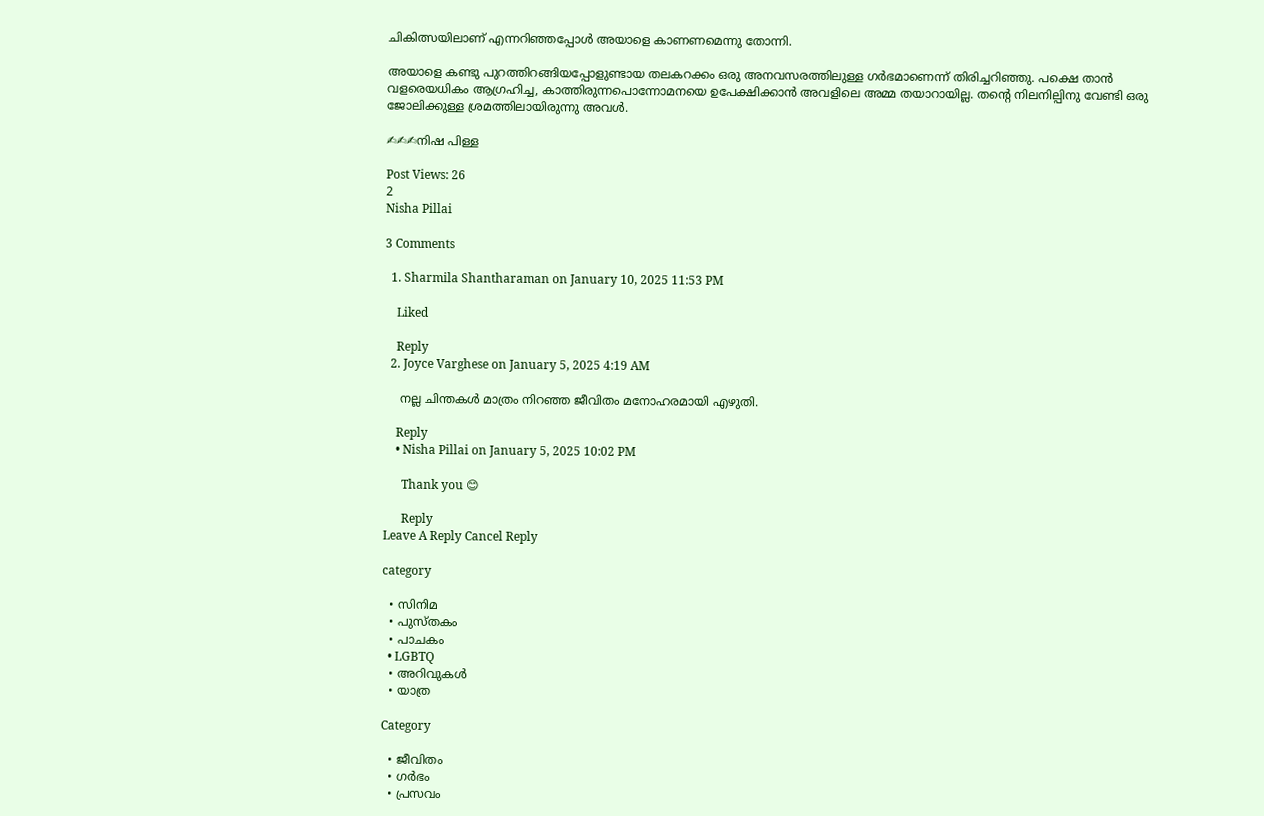ചികിത്സയിലാണ് എന്നറിഞ്ഞപ്പോൾ അയാളെ കാണണമെന്നു തോന്നി.

അയാളെ കണ്ടു പുറത്തിറങ്ങിയപ്പോളുണ്ടായ തലകറക്കം ഒരു അനവസരത്തിലുള്ള ഗർഭമാണെന്ന് തിരിച്ചറിഞ്ഞു. പക്ഷെ താൻ വളരെയധികം ആഗ്രഹിച്ച, കാത്തിരുന്നപൊന്നോമനയെ ഉപേക്ഷിക്കാൻ അവളിലെ അമ്മ തയാറായില്ല. തന്റെ നിലനില്പിനു വേണ്ടി ഒരു ജോലിക്കുള്ള ശ്രമത്തിലായിരുന്നു അവൾ.

✍✍✍നിഷ പിള്ള

Post Views: 26
2
Nisha Pillai

3 Comments

  1. Sharmila Shantharaman on January 10, 2025 11:53 PM

    Liked

    Reply
  2. Joyce Varghese on January 5, 2025 4:19 AM

    നല്ല ചിന്തകൾ മാത്രം നിറഞ്ഞ ജീവിതം മനോഹരമായി എഴുതി.

    Reply
    • Nisha Pillai on January 5, 2025 10:02 PM

      Thank you 😊

      Reply
Leave A Reply Cancel Reply

category

  • സിനിമ
  • പുസ്‌തകം
  • പാചകം
  • LGBTQ
  • അറിവുകൾ
  • യാത്ര

Category

  • ജീവിതം
  • ഗർഭം
  • പ്രസവം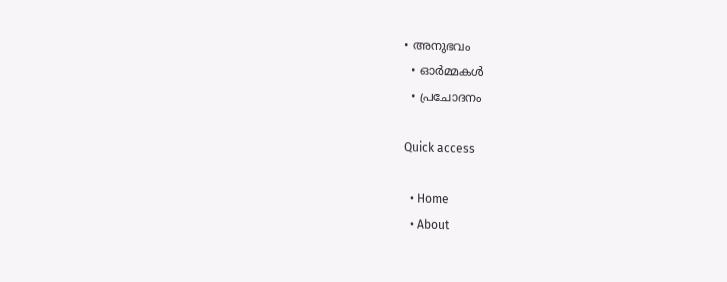• അനുഭവം
  • ഓർമ്മകൾ
  • പ്രചോദനം

Quick access

  • Home
  • About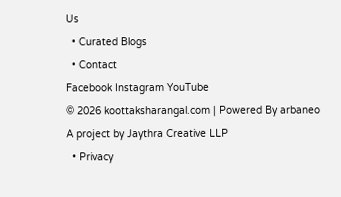Us
  • Curated Blogs
  • Contact
Facebook Instagram YouTube
© 2026 koottaksharangal.com | Powered By arbaneo
A project by Jaythra Creative LLP
  • Privacy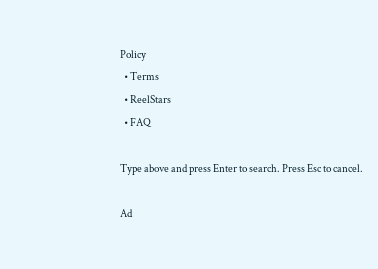Policy
  • Terms
  • ReelStars
  • FAQ

Type above and press Enter to search. Press Esc to cancel.

Ad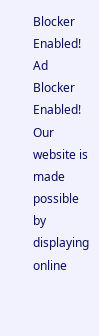Blocker Enabled!
Ad Blocker Enabled!
Our website is made possible by displaying online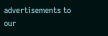advertisements to our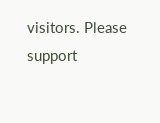visitors. Please support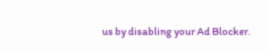us by disabling your Ad Blocker.